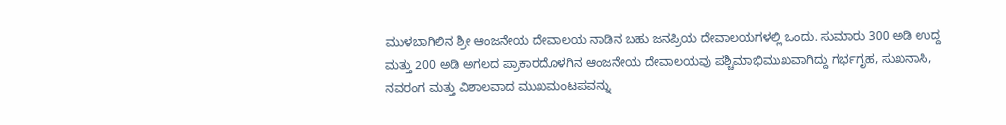ಮುಳಬಾಗಿಲಿನ ಶ್ರೀ ಆಂಜನೇಯ ದೇವಾಲಯ ನಾಡಿನ ಬಹು ಜನಪ್ರಿಯ ದೇವಾಲಯಗಳಲ್ಲಿ ಒಂದು. ಸುಮಾರು 300 ಅಡಿ ಉದ್ದ ಮತ್ತು 200 ಅಡಿ ಅಗಲದ ಪ್ರಾಕಾರದೊಳಗಿನ ಆಂಜನೇಯ ದೇವಾಲಯವು ಪಶ್ಚಿಮಾಭಿಮುಖವಾಗಿದ್ದು ಗರ್ಭಗೃಹ, ಸುಖನಾಸಿ, ನವರಂಗ ಮತ್ತು ವಿಶಾಲವಾದ ಮುಖಮಂಟಪವನ್ನು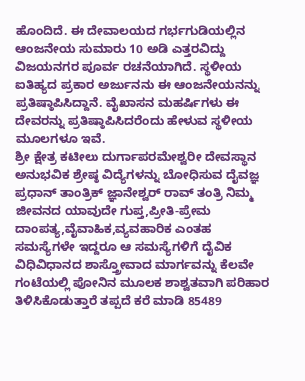ಹೊಂದಿದೆ. ಈ ದೇವಾಲಯದ ಗರ್ಭಗುಡಿಯಲ್ಲಿನ ಆಂಜನೇಯ ಸುಮಾರು 10 ಅಡಿ ಎತ್ತರವಿದ್ದು ವಿಜಯನಗರ ಪೂರ್ವ ರಚನೆಯಾಗಿದೆ. ಸ್ಥಳೀಯ ಐತಿಹ್ಯದ ಪ್ರಕಾರ ಅರ್ಜುನನು ಈ ಆಂಜನೇಯನನ್ನು ಪ್ರತಿಷ್ಠಾಪಿಸಿದ್ದಾನೆ. ವೈಖಾಸನ ಮಹರ್ಷಿಗಳು ಈ ದೇವರನ್ನು ಪ್ರತಿಷ್ಠಾಪಿಸಿದರೆಂದು ಹೇಳುವ ಸ್ಥಳೀಯ ಮೂಲಗಳೂ ಇವೆ.
ಶ್ರೀ ಕ್ಷೇತ್ರ ಕಟೀಲು ದುರ್ಗಾಪರಮೇಶ್ವರೀ ದೇವಸ್ಥಾನ ಅನುಭವಿಕ ಶ್ರೇಷ್ಠ ವಿದ್ಯೆಗಳನ್ನು ಬೋಧಿಸುವ ದೈವಜ್ಞ ಪ್ರಧಾನ್ ತಾಂತ್ರಿಕ್ ಜ್ಞಾನೇಶ್ವರ್ ರಾವ್ ತಂತ್ರಿ ನಿಮ್ಮ ಜೀವನದ ಯಾವುದೇ ಗುಪ್ತ,ಪ್ರೀತಿ-ಪ್ರೇಮ ದಾಂಪತ್ಯ,ವೈವಾಹಿಕ,ವ್ಯವಹಾರಿಕ ಎಂತಹ ಸಮಸ್ಯೆಗಳೇ ಇದ್ದರೂ ಆ ಸಮಸ್ಯೆಗಳಿಗೆ ದೈವಿಕ ವಿಧಿವಿಧಾನದ ಶಾಸ್ತ್ರೋವಾದ ಮಾರ್ಗವನ್ನು ಕೆಲವೇ ಗಂಟೆಯಲ್ಲಿ ಪೋನಿನ ಮೂಲಕ ಶಾಶ್ವತವಾಗಿ ಪರಿಹಾರ ತಿಳಿಸಿಕೊಡುತ್ತಾರೆ ತಪ್ಪದೆ ಕರೆ ಮಾಡಿ 85489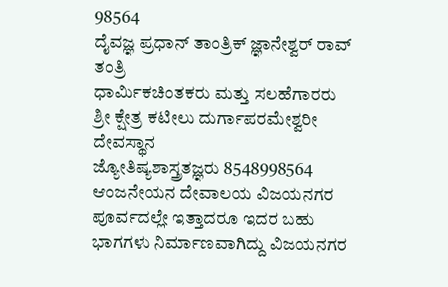98564
ದೈವಜ್ಞ ಪ್ರಧಾನ್ ತಾಂತ್ರಿಕ್ ಜ್ಞಾನೇಶ್ವರ್ ರಾವ್ ತಂತ್ರಿ
ಧಾರ್ಮಿಕಚಿಂತಕರು ಮತ್ತು ಸಲಹೆಗಾರರು
ಶ್ರೀ ಕ್ಷೇತ್ರ ಕಟೀಲು ದುರ್ಗಾಪರಮೇಶ್ವರೀ ದೇವಸ್ಥಾನ
ಜ್ಯೋತಿಷ್ಯಶಾಸ್ತ್ರತಜ್ಞರು 8548998564
ಆಂಜನೇಯನ ದೇವಾಲಯ ವಿಜಯನಗರ ಪೂರ್ವದಲ್ಲೇ ಇತ್ತಾದರೂ ಇದರ ಬಹು ಭಾಗಗಳು ನಿರ್ಮಾಣವಾಗಿದ್ದು ವಿಜಯನಗರ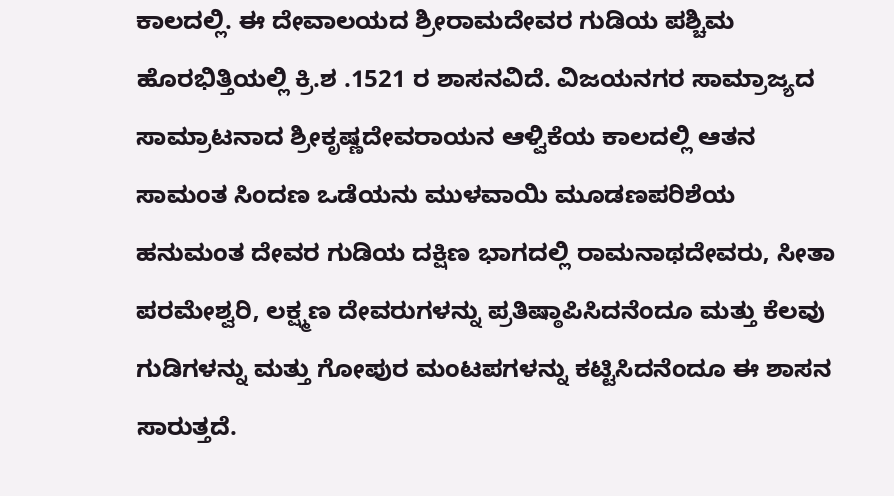ಕಾಲದಲ್ಲಿ. ಈ ದೇವಾಲಯದ ಶ್ರೀರಾಮದೇವರ ಗುಡಿಯ ಪಶ್ಚಿಮ ಹೊರಭಿತ್ತಿಯಲ್ಲಿ ಕ್ರಿ.ಶ .1521 ರ ಶಾಸನವಿದೆ. ವಿಜಯನಗರ ಸಾಮ್ರಾಜ್ಯದ ಸಾಮ್ರಾಟನಾದ ಶ್ರೀಕೃಷ್ಣದೇವರಾಯನ ಆಳ್ವಿಕೆಯ ಕಾಲದಲ್ಲಿ ಆತನ ಸಾಮಂತ ಸಿಂದಣ ಒಡೆಯನು ಮುಳವಾಯಿ ಮೂಡಣಪರಿಶೆಯ ಹನುಮಂತ ದೇವರ ಗುಡಿಯ ದಕ್ಷಿಣ ಭಾಗದಲ್ಲಿ ರಾಮನಾಥದೇವರು, ಸೀತಾ ಪರಮೇಶ್ವರಿ, ಲಕ್ಷ್ಮಣ ದೇವರುಗಳನ್ನು ಪ್ರತಿಷ್ಠಾಪಿಸಿದನೆಂದೂ ಮತ್ತು ಕೆಲವು ಗುಡಿಗಳನ್ನು ಮತ್ತು ಗೋಪುರ ಮಂಟಪಗಳನ್ನು ಕಟ್ಟಿಸಿದನೆಂದೂ ಈ ಶಾಸನ ಸಾರುತ್ತದೆ.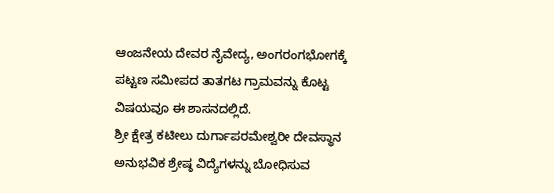ಆಂಜನೇಯ ದೇವರ ನೈವೇದ್ಯ, ಅಂಗರಂಗಭೋಗಕ್ಕೆ ಪಟ್ಟಣ ಸಮೀಪದ ತಾತಗಟ ಗ್ರಾಮವನ್ನು ಕೊಟ್ಟ ವಿಷಯವೂ ಈ ಶಾಸನದಲ್ಲಿದೆ.
ಶ್ರೀ ಕ್ಷೇತ್ರ ಕಟೀಲು ದುರ್ಗಾಪರಮೇಶ್ವರೀ ದೇವಸ್ಥಾನ ಅನುಭವಿಕ ಶ್ರೇಷ್ಠ ವಿದ್ಯೆಗಳನ್ನು ಬೋಧಿಸುವ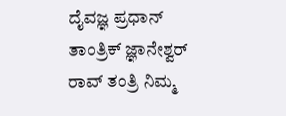ದೈವಜ್ಞ ಪ್ರಧಾನ್ ತಾಂತ್ರಿಕ್ ಜ್ಞಾನೇಶ್ವರ್ ರಾವ್ ತಂತ್ರಿ ನಿಮ್ಮ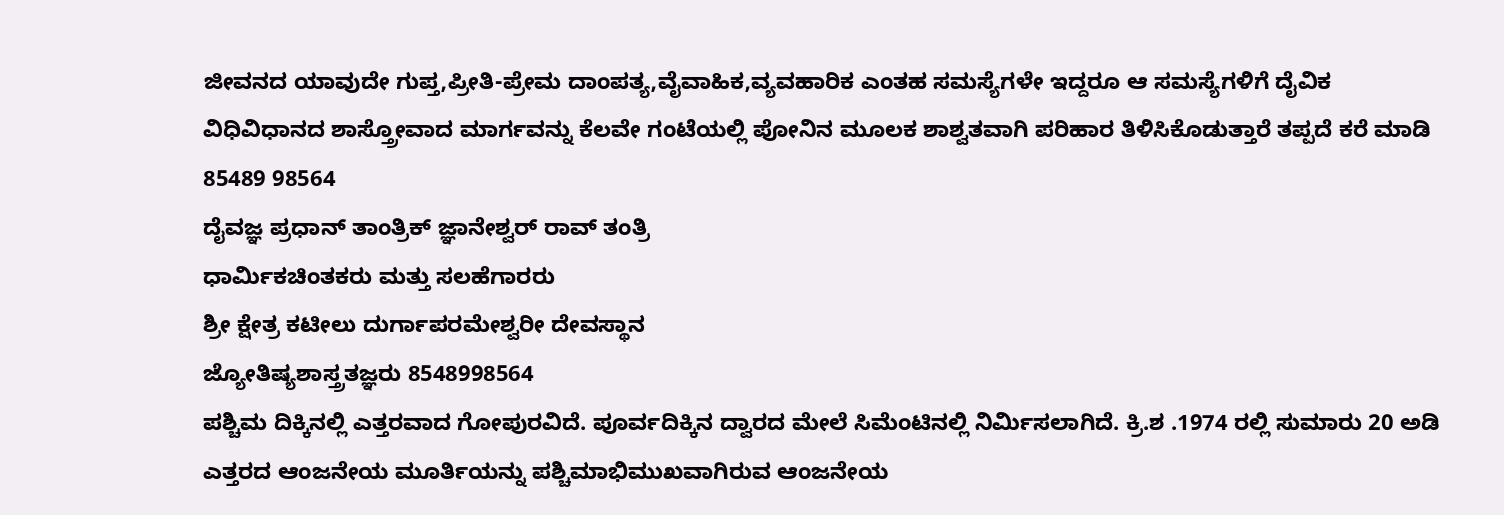ಜೀವನದ ಯಾವುದೇ ಗುಪ್ತ,ಪ್ರೀತಿ-ಪ್ರೇಮ ದಾಂಪತ್ಯ,ವೈವಾಹಿಕ,ವ್ಯವಹಾರಿಕ ಎಂತಹ ಸಮಸ್ಯೆಗಳೇ ಇದ್ದರೂ ಆ ಸಮಸ್ಯೆಗಳಿಗೆ ದೈವಿಕ ವಿಧಿವಿಧಾನದ ಶಾಸ್ತ್ರೋವಾದ ಮಾರ್ಗವನ್ನು ಕೆಲವೇ ಗಂಟೆಯಲ್ಲಿ ಪೋನಿನ ಮೂಲಕ ಶಾಶ್ವತವಾಗಿ ಪರಿಹಾರ ತಿಳಿಸಿಕೊಡುತ್ತಾರೆ ತಪ್ಪದೆ ಕರೆ ಮಾಡಿ 85489 98564
ದೈವಜ್ಞ ಪ್ರಧಾನ್ ತಾಂತ್ರಿಕ್ ಜ್ಞಾನೇಶ್ವರ್ ರಾವ್ ತಂತ್ರಿ
ಧಾರ್ಮಿಕಚಿಂತಕರು ಮತ್ತು ಸಲಹೆಗಾರರು
ಶ್ರೀ ಕ್ಷೇತ್ರ ಕಟೀಲು ದುರ್ಗಾಪರಮೇಶ್ವರೀ ದೇವಸ್ಥಾನ
ಜ್ಯೋತಿಷ್ಯಶಾಸ್ತ್ರತಜ್ಞರು 8548998564
ಪಶ್ಚಿಮ ದಿಕ್ಕಿನಲ್ಲಿ ಎತ್ತರವಾದ ಗೋಪುರವಿದೆ. ಪೂರ್ವದಿಕ್ಕಿನ ದ್ವಾರದ ಮೇಲೆ ಸಿಮೆಂಟಿನಲ್ಲಿ ನಿರ್ಮಿಸಲಾಗಿದೆ. ಕ್ರಿ.ಶ .1974 ರಲ್ಲಿ ಸುಮಾರು 20 ಅಡಿ ಎತ್ತರದ ಆಂಜನೇಯ ಮೂರ್ತಿಯನ್ನು ಪಶ್ಚಿಮಾಭಿಮುಖವಾಗಿರುವ ಆಂಜನೇಯ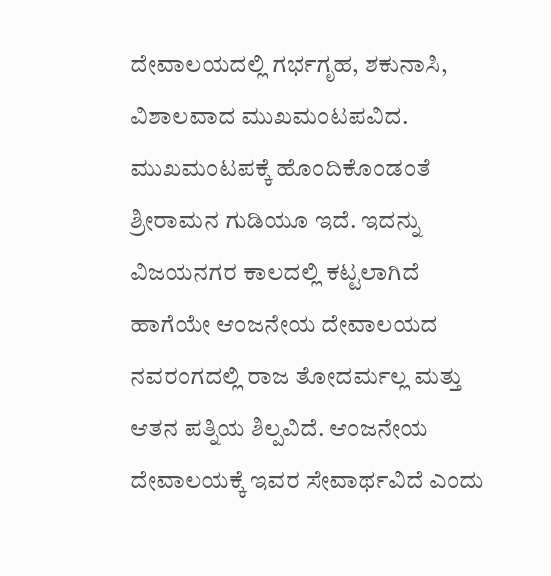ದೇವಾಲಯದಲ್ಲಿ ಗರ್ಭಗೃಹ, ಶಕುನಾಸಿ, ವಿಶಾಲವಾದ ಮುಖಮಂಟಪವಿದ. ಮುಖಮಂಟಪಕ್ಕೆ ಹೊಂದಿಕೊಂಡಂತೆ ಶ್ರೀರಾಮನ ಗುಡಿಯೂ ಇದೆ. ಇದನ್ನು ವಿಜಯನಗರ ಕಾಲದಲ್ಲಿ ಕಟ್ಟಲಾಗಿದೆ ಹಾಗೆಯೇ ಆಂಜನೇಯ ದೇವಾಲಯದ ನವರಂಗದಲ್ಲಿ ರಾಜ ತೋದರ್ಮಲ್ಲ ಮತ್ತು ಆತನ ಪತ್ನಿಯ ಶಿಲ್ಪವಿದೆ. ಆಂಜನೇಯ ದೇವಾಲಯಕ್ಕೆ ಇವರ ಸೇವಾರ್ಥವಿದೆ ಎಂದು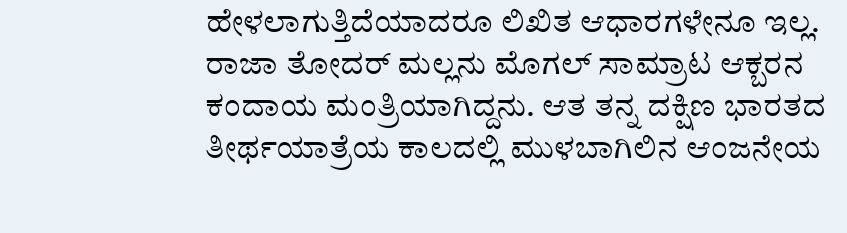ಹೇಳಲಾಗುತ್ತಿದೆಯಾದರೂ ಲಿಖಿತ ಆಧಾರಗಳೇನೂ ಇಲ್ಲ. ರಾಜಾ ತೋದರ್ ಮಲ್ಲನು ಮೊಗಲ್ ಸಾಮ್ರಾಟ ಆಕ್ಬರನ ಕಂದಾಯ ಮಂತ್ರಿಯಾಗಿದ್ದನು. ಆತ ತನ್ನ ದಕ್ಷಿಣ ಭಾರತದ ತೀರ್ಥಯಾತ್ರೆಯ ಕಾಲದಲ್ಲಿ ಮುಳಬಾಗಿಲಿನ ಆಂಜನೇಯ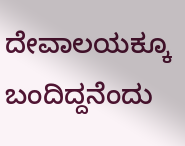ದೇವಾಲಯಕ್ಕೂ ಬಂದಿದ್ದನೆಂದು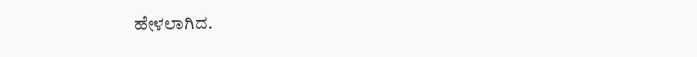ಹೇಳಲಾಗಿದ.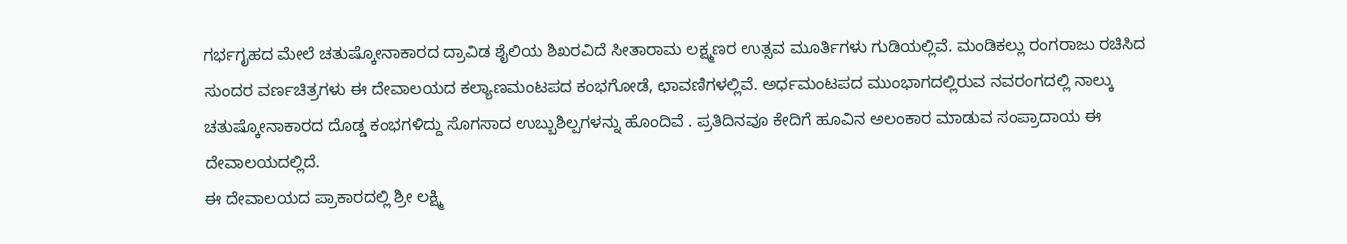ಗರ್ಭಗೃಹದ ಮೇಲೆ ಚತುಷ್ಕೋನಾಕಾರದ ದ್ರಾವಿಡ ಶೈಲಿಯ ಶಿಖರವಿದೆ ಸೀತಾರಾಮ ಲಕ್ಷ್ಮಣರ ಉತ್ಸವ ಮೂರ್ತಿಗಳು ಗುಡಿಯಲ್ಲಿವೆ. ಮಂಡಿಕಲ್ಲು ರಂಗರಾಜು ರಚಿಸಿದ ಸುಂದರ ವರ್ಣಚಿತ್ರಗಳು ಈ ದೇವಾಲಯದ ಕಲ್ಯಾಣಮಂಟಪದ ಕಂಭಗೋಡೆ, ಛಾವಣಿಗಳಲ್ಲಿವೆ. ಅರ್ಧಮಂಟಪದ ಮುಂಭಾಗದಲ್ಲಿರುವ ನವರಂಗದಲ್ಲಿ ನಾಲ್ಕು ಚತುಷ್ಕೋನಾಕಾರದ ದೊಡ್ಡ ಕಂಭಗಳಿದ್ದು ಸೊಗಸಾದ ಉಬ್ಬುಶಿಲ್ಪಗಳನ್ನು ಹೊಂದಿವೆ . ಪ್ರತಿದಿನವೂ ಕೇದಿಗೆ ಹೂವಿನ ಅಲಂಕಾರ ಮಾಡುವ ಸಂಪ್ರಾದಾಯ ಈ ದೇವಾಲಯದಲ್ಲಿದೆ.
ಈ ದೇವಾಲಯದ ಪ್ರಾಕಾರದಲ್ಲಿ ಶ್ರೀ ಲಕ್ಷ್ಮಿ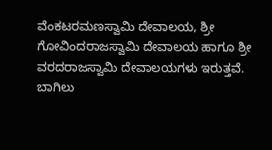ವೆಂಕಟರಮಣಸ್ವಾಮಿ ದೇವಾಲಯ, ಶ್ರೀ ಗೋವಿಂದರಾಜಸ್ವಾಮಿ ದೇವಾಲಯ ಹಾಗೂ ಶ್ರೀ ವರದರಾಜಸ್ವಾಮಿ ದೇವಾಲಯಗಳು ಇರುತ್ತವೆ.
ಬಾಗಿಲು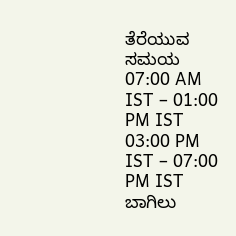ತೆರೆಯುವ ಸಮಯ
07:00 AM IST – 01:00 PM IST
03:00 PM IST – 07:00 PM IST
ಬಾಗಿಲು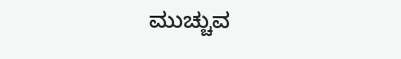ಮುಚ್ಚುವ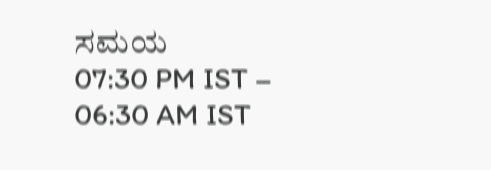ಸಮಯ
07:30 PM IST – 06:30 AM IST